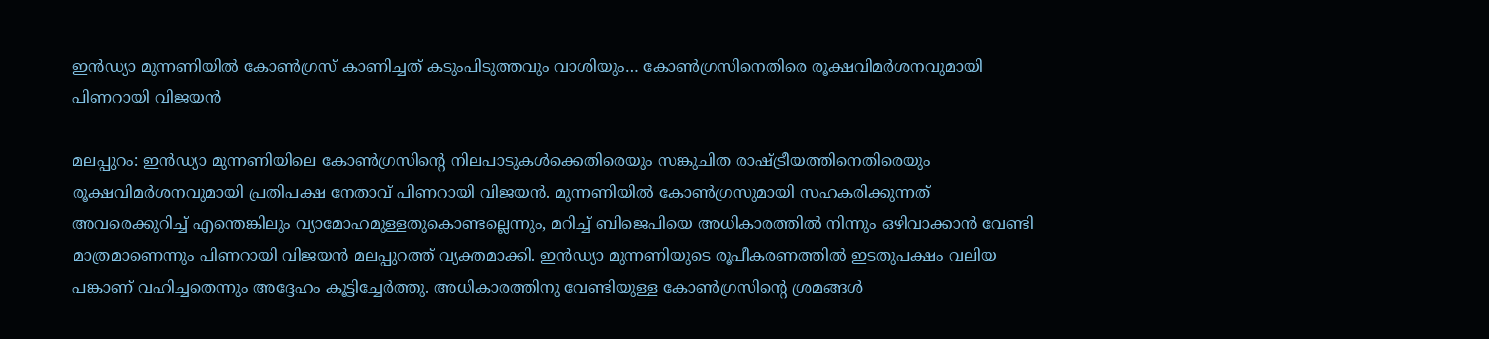ഇൻഡ്യാ മുന്നണിയിൽ കോൺഗ്രസ് കാണിച്ചത് കടുംപിടുത്തവും വാശിയും… കോൺഗ്രസിനെതിരെ രൂക്ഷവിമർശനവുമായി പിണറായി വിജയൻ

മലപ്പുറം: ഇൻഡ്യാ മുന്നണിയിലെ കോൺഗ്രസിന്റെ നിലപാടുകൾക്കെതിരെയും സങ്കുചിത രാഷ്ട്രീയത്തിനെതിരെയും രൂക്ഷവിമർശനവുമായി പ്രതിപക്ഷ നേതാവ് പിണറായി വിജയൻ. മുന്നണിയിൽ കോൺഗ്രസുമായി സഹകരിക്കുന്നത് അവരെക്കുറിച്ച് എന്തെങ്കിലും വ്യാമോഹമുള്ളതുകൊണ്ടല്ലെന്നും, മറിച്ച് ബിജെപിയെ അധികാരത്തിൽ നിന്നും ഒഴിവാക്കാൻ വേണ്ടി മാത്രമാണെന്നും പിണറായി വിജയൻ മലപ്പുറത്ത് വ്യക്തമാക്കി. ഇൻഡ്യാ മുന്നണിയുടെ രൂപീകരണത്തിൽ ഇടതുപക്ഷം വലിയ പങ്കാണ് വഹിച്ചതെന്നും അദ്ദേഹം കൂട്ടിച്ചേർത്തു. അധികാരത്തിനു വേണ്ടിയുള്ള കോൺഗ്രസിന്റെ ശ്രമങ്ങൾ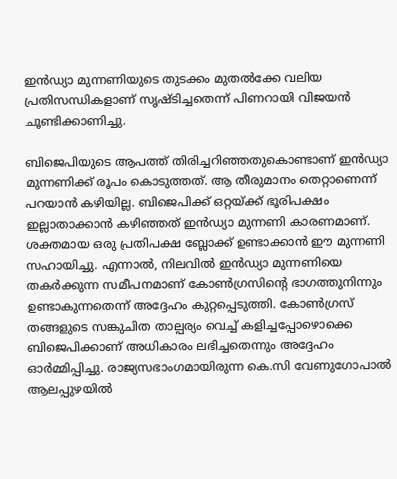ഇൻഡ്യാ മുന്നണിയുടെ തുടക്കം മുതൽക്കേ വലിയ പ്രതിസന്ധികളാണ് സൃഷ്ടിച്ചതെന്ന് പിണറായി വിജയൻ ചൂണ്ടിക്കാണിച്ചു.

ബിജെപിയുടെ ആപത്ത് തിരിച്ചറിഞ്ഞതുകൊണ്ടാണ് ഇൻഡ്യാ മുന്നണിക്ക് രൂപം കൊടുത്തത്. ആ തീരുമാനം തെറ്റാണെന്ന് പറയാൻ കഴിയില്ല. ബിജെപിക്ക് ഒറ്റയ്ക്ക് ഭൂരിപക്ഷം ഇല്ലാതാക്കാൻ കഴിഞ്ഞത് ഇൻഡ്യാ മുന്നണി കാരണമാണ്. ശക്തമായ ഒരു പ്രതിപക്ഷ ബ്ലോക്ക് ഉണ്ടാക്കാൻ ഈ മുന്നണി സഹായിച്ചു. എന്നാൽ, നിലവിൽ ഇൻഡ്യാ മുന്നണിയെ തകർക്കുന്ന സമീപനമാണ് കോൺഗ്രസിന്റെ ഭാഗത്തുനിന്നും ഉണ്ടാകുന്നതെന്ന് അദ്ദേഹം കുറ്റപ്പെടുത്തി. കോൺഗ്രസ് തങ്ങളുടെ സങ്കുചിത താല്പര്യം വെച്ച് കളിച്ചപ്പോഴൊക്കെ ബിജെപിക്കാണ് അധികാരം ലഭിച്ചതെന്നും അദ്ദേഹം ഓർമ്മിപ്പിച്ചു. രാജ്യസഭാംഗമായിരുന്ന കെ.സി വേണുഗോപാൽ ആലപ്പുഴയിൽ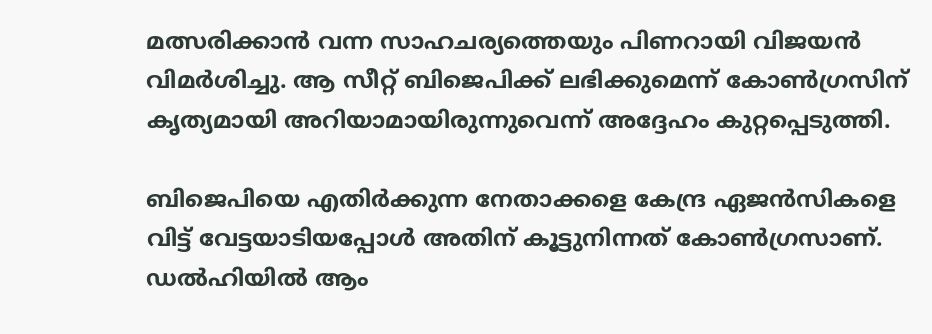മത്സരിക്കാൻ വന്ന സാഹചര്യത്തെയും പിണറായി വിജയൻ വിമർശിച്ചു. ആ സീറ്റ് ബിജെപിക്ക് ലഭിക്കുമെന്ന് കോൺഗ്രസിന് കൃത്യമായി അറിയാമായിരുന്നുവെന്ന് അദ്ദേഹം കുറ്റപ്പെടുത്തി.

ബിജെപിയെ എതിർക്കുന്ന നേതാക്കളെ കേന്ദ്ര ഏജൻസികളെ വിട്ട് വേട്ടയാടിയപ്പോൾ അതിന് കൂട്ടുനിന്നത് കോൺഗ്രസാണ്. ഡൽഹിയിൽ ആം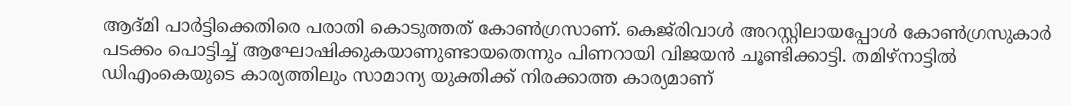ആദ്മി പാർട്ടിക്കെതിരെ പരാതി കൊടുത്തത് കോൺഗ്രസാണ്. കെജ്‌രിവാൾ അറസ്റ്റിലായപ്പോൾ കോൺഗ്രസുകാർ പടക്കം പൊട്ടിച്ച് ആഘോഷിക്കുകയാണുണ്ടായതെന്നും പിണറായി വിജയൻ ചൂണ്ടിക്കാട്ടി. തമിഴ്‌നാട്ടിൽ ഡിഎംകെയുടെ കാര്യത്തിലും സാമാന്യ യുക്തിക്ക് നിരക്കാത്ത കാര്യമാണ്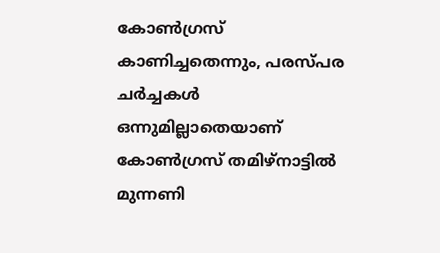കോൺഗ്രസ് കാണിച്ചതെന്നും, പരസ്പര ചർച്ചകൾ ഒന്നുമില്ലാതെയാണ് കോൺഗ്രസ് തമിഴ്‌നാട്ടിൽ മുന്നണി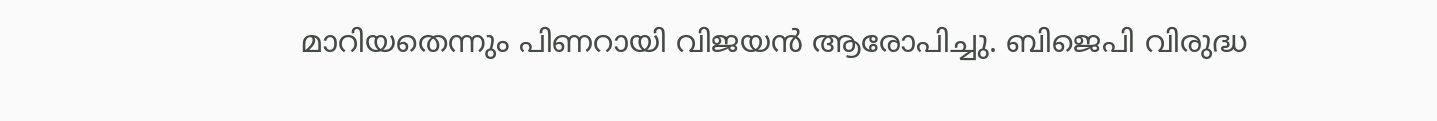മാറിയതെന്നും പിണറായി വിജയൻ ആരോപിച്ചു. ബിജെപി വിരുദ്ധ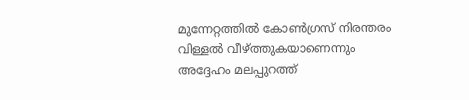മുന്നേറ്റത്തിൽ കോൺഗ്രസ് നിരന്തരം വിള്ളൽ വീഴ്ത്തുകയാണെന്നും അദ്ദേഹം മലപ്പുറത്ത്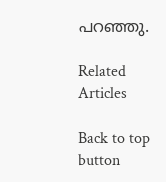പറഞ്ഞു.

Related Articles

Back to top button